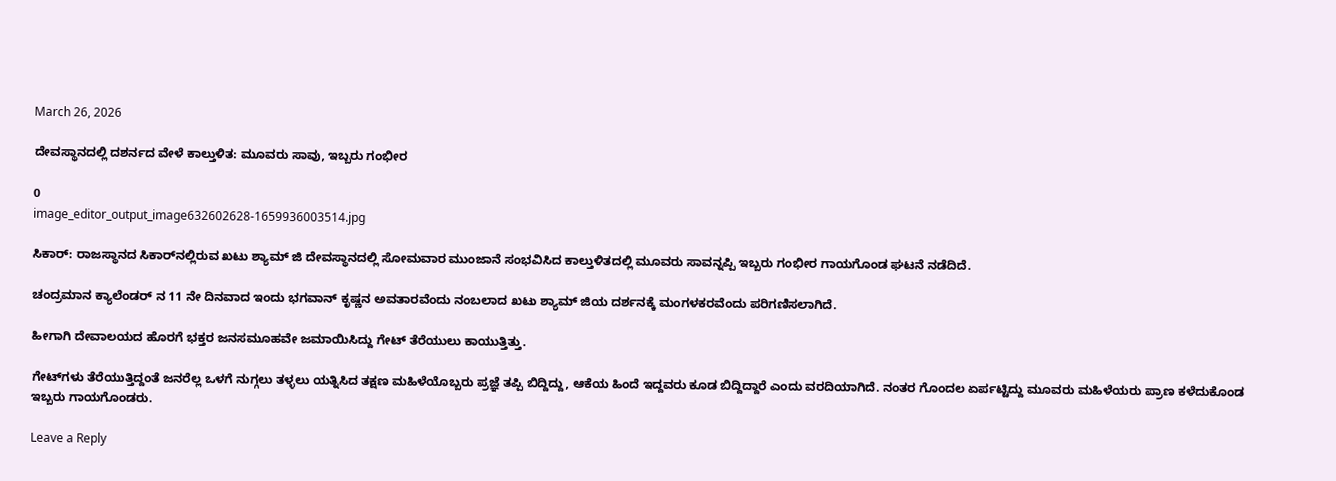March 26, 2026

ದೇವಸ್ಥಾನದಲ್ಲಿ ದಶರ್ನದ ವೇಳೆ ಕಾಲ್ತುಳಿತ: ಮೂವರು ಸಾವು, ಇಬ್ಬರು ಗಂಭೀರ

0
image_editor_output_image632602628-1659936003514.jpg

ಸಿಕಾರ್‌: ರಾಜಸ್ಥಾನದ ಸಿಕಾರ್‌ನಲ್ಲಿರುವ ಖಟು ಶ್ಯಾಮ್ ಜಿ ದೇವಸ್ಥಾನದಲ್ಲಿ ಸೋಮವಾರ ಮುಂಜಾನೆ ಸಂಭವಿಸಿದ ಕಾಲ್ತುಳಿತದಲ್ಲಿ ಮೂವರು ಸಾವನ್ನಪ್ಪಿ ಇಬ್ಬರು ಗಂಭೀರ ಗಾಯಗೊಂಡ ಘಟನೆ ನಡೆದಿದೆ.

ಚಂದ್ರಮಾನ ಕ್ಯಾಲೆಂಡರ್ ನ 11 ನೇ ದಿನವಾದ ಇಂದು ಭಗವಾನ್ ಕೃಷ್ಣನ ಅವತಾರವೆಂದು ನಂಬಲಾದ ಖಟು ಶ್ಯಾಮ್ ಜಿಯ ದರ್ಶನಕ್ಕೆ ಮಂಗಳಕರವೆಂದು ಪರಿಗಣಿಸಲಾಗಿದೆ.

ಹೀಗಾಗಿ ದೇವಾಲಯದ ಹೊರಗೆ ಭಕ್ತರ ಜನಸಮೂಹವೇ ಜಮಾಯಿಸಿದ್ದು ಗೇಟ್ ತೆರೆಯುಲು ಕಾಯುತ್ತಿತ್ತು.

ಗೇಟ್‌ಗಳು ತೆರೆಯುತ್ತಿದ್ದಂತೆ ಜನರೆಲ್ಲ ಒಳಗೆ ನುಗ್ಗಲು ತಳ್ಳಲು ಯತ್ನಿಸಿದ ತಕ್ಷಣ ಮಹಿಳೆಯೊಬ್ಬರು ಪ್ರಜ್ಞೆ ತಪ್ಪಿ ಬಿದ್ದಿದ್ದು, ಆಕೆಯ ಹಿಂದೆ ಇದ್ದವರು ಕೂಡ ಬಿದ್ದಿದ್ದಾರೆ ಎಂದು ವರದಿಯಾಗಿದೆ. ನಂತರ ಗೊಂದಲ ಏರ್ಪಟ್ಟಿದ್ದು ಮೂವರು ಮಹಿಳೆಯರು ಪ್ರಾಣ ಕಳೆದುಕೊಂಡ ಇಬ್ಬರು ಗಾಯಗೊಂಡರು.

Leave a Reply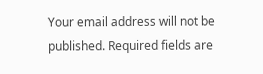Your email address will not be published. Required fields are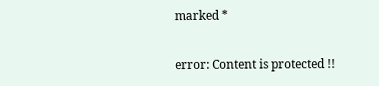marked *

error: Content is protected !!